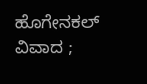ಹೊಗೇನಕಲ್ ವಿವಾದ ;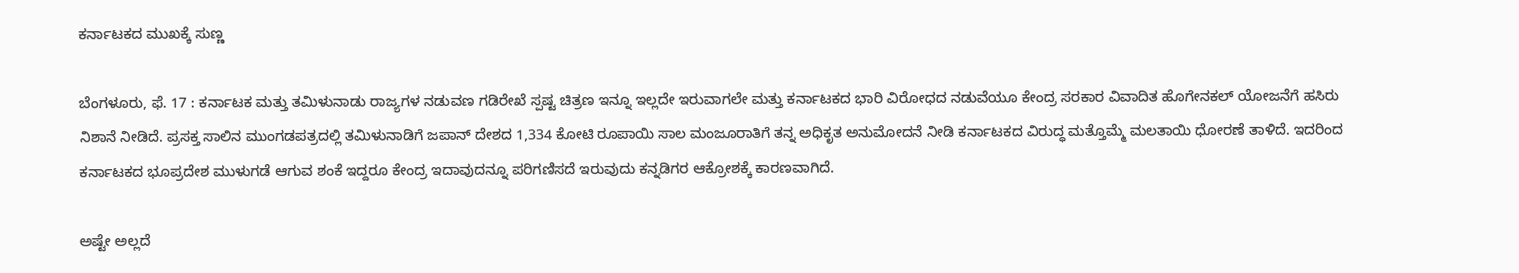ಕರ್ನಾಟಕದ ಮುಖಕ್ಕೆ ಸುಣ್ಣ

ಬೆಂಗಳೂರು, ಫೆ. 17 : ಕರ್ನಾಟಕ ಮತ್ತು ತಮಿಳುನಾಡು ರಾಜ್ಯಗಳ ನಡುವಣ ಗಡಿರೇಖೆ ಸ್ಪಷ್ಟ ಚಿತ್ರಣ ಇನ್ನೂ ಇಲ್ಲದೇ ಇರುವಾಗಲೇ ಮತ್ತು ಕರ್ನಾಟಕದ ಭಾರಿ ವಿರೋಧದ ನಡುವೆಯೂ ಕೇಂದ್ರ ಸರಕಾರ ವಿವಾದಿತ ಹೊಗೇನಕಲ್ ಯೋಜನೆಗೆ ಹಸಿರು ನಿಶಾನೆ ನೀಡಿದೆ. ಪ್ರಸಕ್ತ ಸಾಲಿನ ಮುಂಗಡಪತ್ರದಲ್ಲಿ ತಮಿಳುನಾಡಿಗೆ ಜಪಾನ್ ದೇಶದ 1,334 ಕೋಟಿ ರೂಪಾಯಿ ಸಾಲ ಮಂಜೂರಾತಿಗೆ ತನ್ನ ಅಧಿಕೃತ ಅನುಮೋದನೆ ನೀಡಿ ಕರ್ನಾಟಕದ ವಿರುದ್ಧ ಮತ್ತೊಮ್ಮೆ ಮಲತಾಯಿ ಧೋರಣೆ ತಾಳಿದೆ. ಇದರಿಂದ ಕರ್ನಾಟಕದ ಭೂಪ್ರದೇಶ ಮುಳುಗಡೆ ಆಗುವ ಶಂಕೆ ಇದ್ದರೂ ಕೇಂದ್ರ ಇದಾವುದನ್ನೂ ಪರಿಗಣಿಸದೆ ಇರುವುದು ಕನ್ನಡಿಗರ ಆಕ್ರೋಶಕ್ಕೆ ಕಾರಣವಾಗಿದೆ.

ಅಷ್ಟೇ ಅಲ್ಲದೆ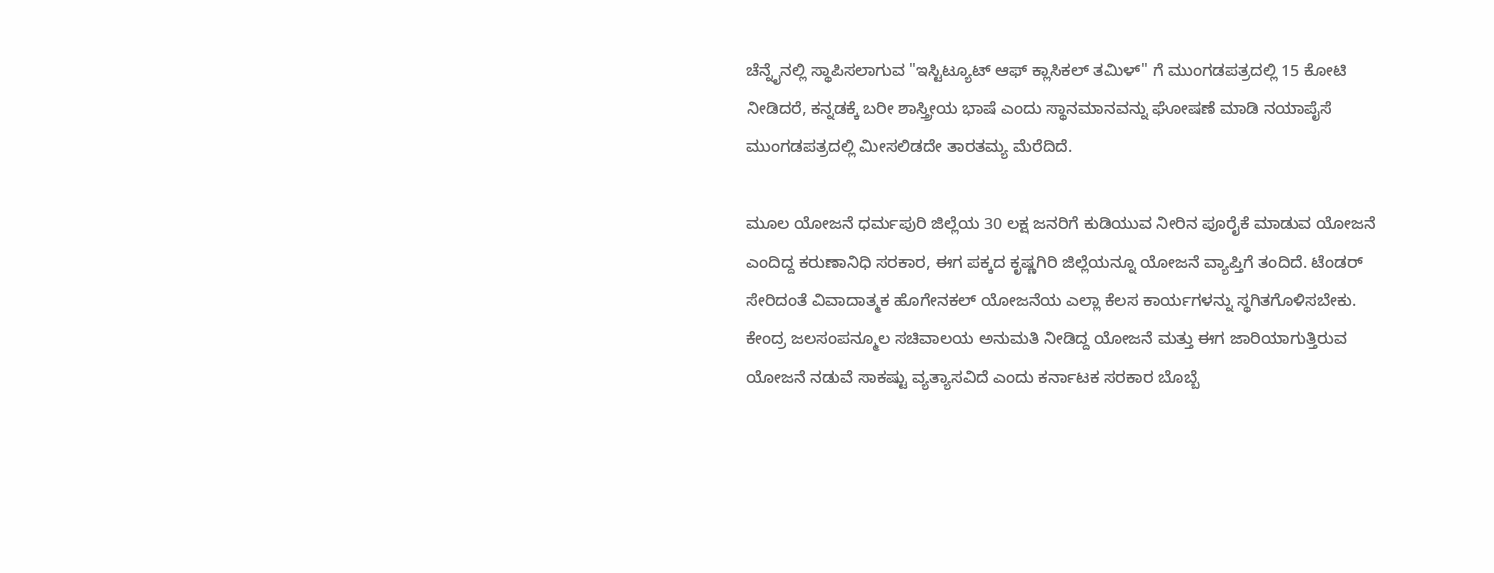ಚೆನ್ನೈನಲ್ಲಿ ಸ್ಥಾಪಿಸಲಾಗುವ "ಇಸ್ಟಿಟ್ಯೂಟ್ ಆಫ್ ಕ್ಲಾಸಿಕಲ್ ತಮಿಳ್" ಗೆ ಮುಂಗಡಪತ್ರದಲ್ಲಿ 15 ಕೋಟಿ ನೀಡಿದರೆ, ಕನ್ನಡಕ್ಕೆ ಬರೀ ಶಾಸ್ತ್ರೀಯ ಭಾಷೆ ಎಂದು ಸ್ಥಾನಮಾನವನ್ನು ಘೋಷಣೆ ಮಾಡಿ ನಯಾಪೈಸೆ ಮುಂಗಡಪತ್ರದಲ್ಲಿ ಮೀಸಲಿಡದೇ ತಾರತಮ್ಯ ಮೆರೆದಿದೆ.

ಮೂಲ ಯೋಜನೆ ಧರ್ಮಪುರಿ ಜಿಲ್ಲೆಯ 30 ಲಕ್ಷ ಜನರಿಗೆ ಕುಡಿಯುವ ನೀರಿನ ಪೂರೈಕೆ ಮಾಡುವ ಯೋಜನೆ ಎಂದಿದ್ದ ಕರುಣಾನಿಧಿ ಸರಕಾರ, ಈಗ ಪಕ್ಕದ ಕೃಷ್ಣಗಿರಿ ಜಿಲ್ಲೆಯನ್ನೂ ಯೋಜನೆ ವ್ಯಾಪ್ತಿಗೆ ತಂದಿದೆ. ಟೆಂಡರ್ ಸೇರಿದಂತೆ ವಿವಾದಾತ್ಮಕ ಹೊಗೇನಕಲ್ ಯೋಜನೆಯ ಎಲ್ಲಾ ಕೆಲಸ ಕಾರ್ಯಗಳನ್ನು ಸ್ಥಗಿತಗೊಳಿಸಬೇಕು. ಕೇಂದ್ರ ಜಲಸಂಪನ್ಮೂಲ ಸಚಿವಾಲಯ ಅನುಮತಿ ನೀಡಿದ್ದ ಯೋಜನೆ ಮತ್ತು ಈಗ ಜಾರಿಯಾಗುತ್ತಿರುವ ಯೋಜನೆ ನಡುವೆ ಸಾಕಷ್ಟು ವ್ಯತ್ಯಾಸವಿದೆ ಎಂದು ಕರ್ನಾಟಕ ಸರಕಾರ ಬೊಬ್ಬೆ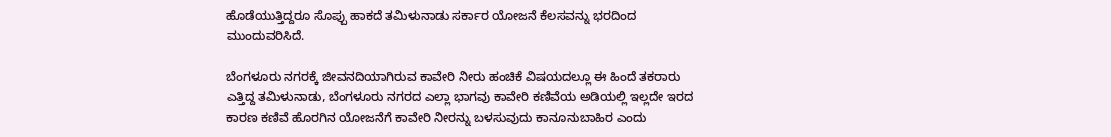ಹೊಡೆಯುತ್ತಿದ್ದರೂ ಸೊಪ್ಪು ಹಾಕದೆ ತಮಿಳುನಾಡು ಸರ್ಕಾರ ಯೋಜನೆ ಕೆಲಸವನ್ನು ಭರದಿಂದ ಮುಂದುವರಿಸಿದೆ.

ಬೆಂಗಳೂರು ನಗರಕ್ಕೆ ಜೀವನದಿಯಾಗಿರುವ ಕಾವೇರಿ ನೀರು ಹಂಚಿಕೆ ವಿಷಯದಲ್ಲೂ ಈ ಹಿಂದೆ ತಕರಾರು ಎತ್ತಿದ್ದ ತಮಿಳುನಾಡು, ಬೆಂಗಳೂರು ನಗರದ ಎಲ್ಲಾ ಭಾಗವು ಕಾವೇರಿ ಕಣಿವೆಯ ಅಡಿಯಲ್ಲಿ ಇಲ್ಲದೇ ಇರದ ಕಾರಣ ಕಣಿವೆ ಹೊರಗಿನ ಯೋಜನೆಗೆ ಕಾವೇರಿ ನೀರನ್ನು ಬಳಸುವುದು ಕಾನೂನುಬಾಹಿರ ಎಂದು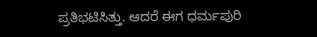ಪ್ರತಿಭಟಿಸಿತ್ತು. ಆದರೆ ಈಗ ಧರ್ಮಪುರಿ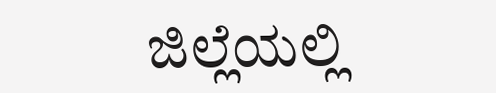ಜಿಲ್ಲೆಯಲ್ಲಿ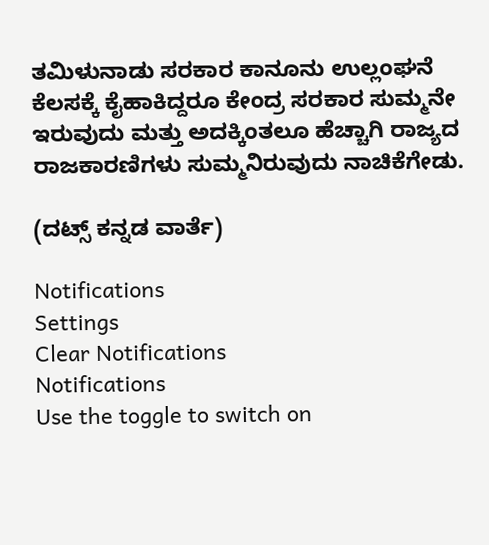ತಮಿಳುನಾಡು ಸರಕಾರ ಕಾನೂನು ಉಲ್ಲಂಘನೆ ಕೆಲಸಕ್ಕೆ ಕೈಹಾಕಿದ್ದರೂ ಕೇಂದ್ರ ಸರಕಾರ ಸುಮ್ಮನೇ ಇರುವುದು ಮತ್ತು ಅದಕ್ಕಿಂತಲೂ ಹೆಚ್ಚಾಗಿ ರಾಜ್ಯದ ರಾಜಕಾರಣಿಗಳು ಸುಮ್ಮನಿರುವುದು ನಾಚಿಕೆಗೇಡು.

(ದಟ್ಸ್ ಕನ್ನಡ ವಾರ್ತೆ)

Notifications
Settings
Clear Notifications
Notifications
Use the toggle to switch on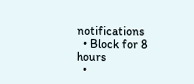notifications
  • Block for 8 hours
  •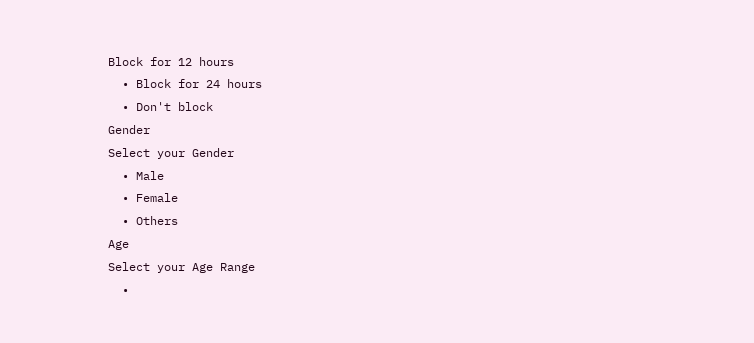Block for 12 hours
  • Block for 24 hours
  • Don't block
Gender
Select your Gender
  • Male
  • Female
  • Others
Age
Select your Age Range
  •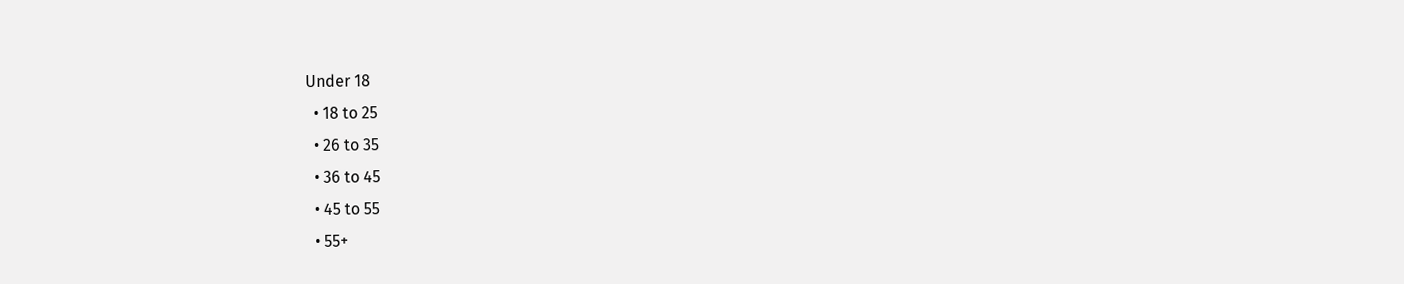Under 18
  • 18 to 25
  • 26 to 35
  • 36 to 45
  • 45 to 55
  • 55+